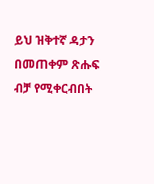ይህ ዝቅተኛ ዳታን በመጠቀም ጽሑፍ ብቻ የሚቀርብበት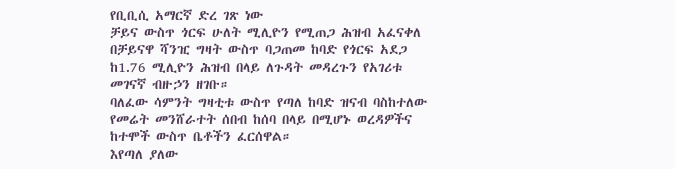የቢቢሲ አማርኛ ድረ ገጽ ነው
ቻይና ውስጥ ጎርፍ ሁለት ሚሊዮን የሚጠጋ ሕዝብ አፈናቀለ
በቻይናዋ ሻንዢ ግዛት ውስጥ ባጋጠመ ከባድ የጎርፍ አደጋ ከ1.76 ሚሊዮን ሕዝብ በላይ ለጉዳት መዳረጉን የአገሪቱ መገናኛ ብዙኃን ዘገቡ።
ባለፈው ሳምንት ግዛቲቱ ውስጥ የጣለ ከባድ ዝናብ ባስከተለው የመሬት መንሸራተት ሰበብ ከሰባ በላይ በሚሆኑ ወረዳዎችና ከተሞች ውስጥ ቤቶችን ፈርሰዋል።
እየጣለ ያለው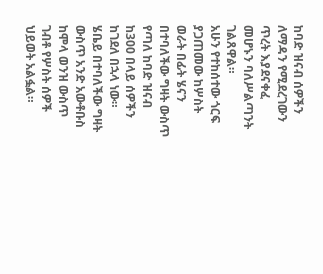ከባድ ዝናብ ሰዎችን ለማዳን የሚደረገውን ጥረት እያደናቀፈ መሆኑን ባለሥልጣንት ገልጸዋል።
አሁን የተከሰተው ጎርፍ ያጋጠመው ከሦስት ወራት በፊት ሄናን በተባለችው ግዛት ውስጥ የጣለ ከባድ ዝናብ ከ300 በላይ ሰዎችን ከገደለ በኋላ ነው።
ሄቤይ በተባለችው ግዛት ውስጥ አንድ አውቶቡስ ከሞላ ወንዝ ውስጥ ገብቶ የሦስት ሰዎች ህይወት አልፏል።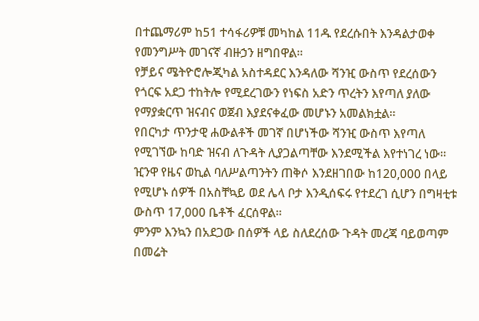በተጨማሪም ከ51 ተሳፋሪዎቹ መካከል 11ዱ የደረሱበት እንዳልታወቀ የመንግሥት መገናኛ ብዙኃን ዘግበዋል።
የቻይና ሜትዮሮሎጂካል አስተዳደር እንዳለው ሻንዢ ውስጥ የደረሰውን የጎርፍ አደጋ ተከትሎ የሚደረገውን የነፍስ አድን ጥረትን እየጣለ ያለው የማያቋርጥ ዝናብና ወጀብ እያደናቀፈው መሆኑን አመልክቷል።
የበርካታ ጥንታዊ ሐውልቶች መገኛ በሆነችው ሻንዢ ውስጥ እየጣለ የሚገኘው ከባድ ዝናብ ለጉዳት ሊያጋልጣቸው እንደሚችል እየተነገረ ነው።
ዢንዋ የዜና ወኪል ባለሥልጣንትን ጠቅሶ እንደዘገበው ከ120,000 በላይ የሚሆኑ ሰዎች በአስቸኳይ ወደ ሌላ ቦታ እንዲሰፍሩ የተደረገ ሲሆን በግዛቲቱ ውስጥ 17,000 ቤቶች ፈርሰዋል።
ምንም እንኳን በአደጋው በሰዎች ላይ ስለደረሰው ጉዳት መረጃ ባይወጣም በመሬት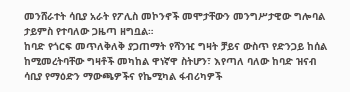መንሸራተት ሳቢያ አራት የፖሊስ መኮንኖች መሞታቸውን መንግሥታዊው ግሎባል ታይምስ የተባለው ጋዜጣ ዘግቧል።
ከባድ የጎርፍ መጥለቅለቅ ያጋጠማት የሻንዢ ግዛት ቻይና ውስጥ የድንጋይ ከሰል ከሚመረትባቸው ግዛቶች መካከል ዋነኛዋ ስትሆን፣ እየጣለ ባለው ከባድ ዝናብ ሳቢያ የማዕድን ማውጫዎችና የኬሚካል ፋብሪካዎች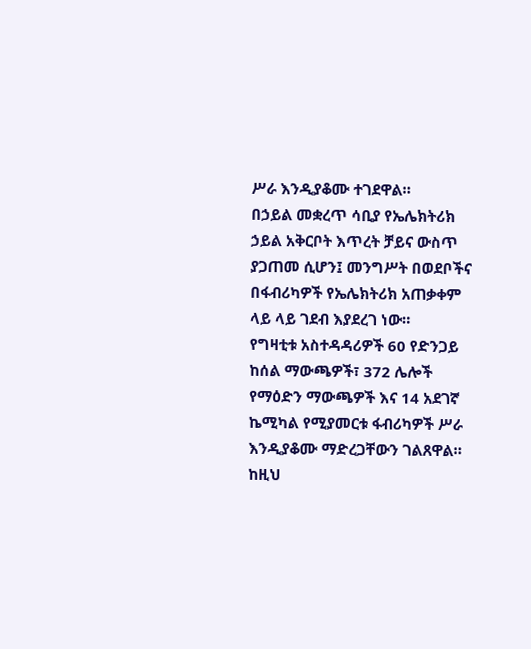ሥራ እንዲያቆሙ ተገደዋል።
በኃይል መቋረጥ ሳቢያ የኤሌክትሪክ ኃይል አቅርቦት እጥረት ቻይና ውስጥ ያጋጠመ ሲሆን፤ መንግሥት በወደቦችና በፋብሪካዎች የኤሌክትሪክ አጠቃቀም ላይ ላይ ገደብ እያደረገ ነው።
የግዛቲቱ አስተዳዳሪዎች 60 የድንጋይ ከሰል ማውጫዎች፣ 372 ሌሎች የማዕድን ማውጫዎች እና 14 አደገኛ ኬሚካል የሚያመርቱ ፋብሪካዎች ሥራ እንዲያቆሙ ማድረጋቸውን ገልጸዋል።
ከዚህ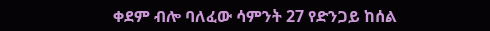ቀደም ብሎ ባለፈው ሳምንት 27 የድንጋይ ከሰል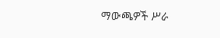ማውጫዎች ሥራ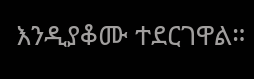እንዲያቆሙ ተደርገዋል።